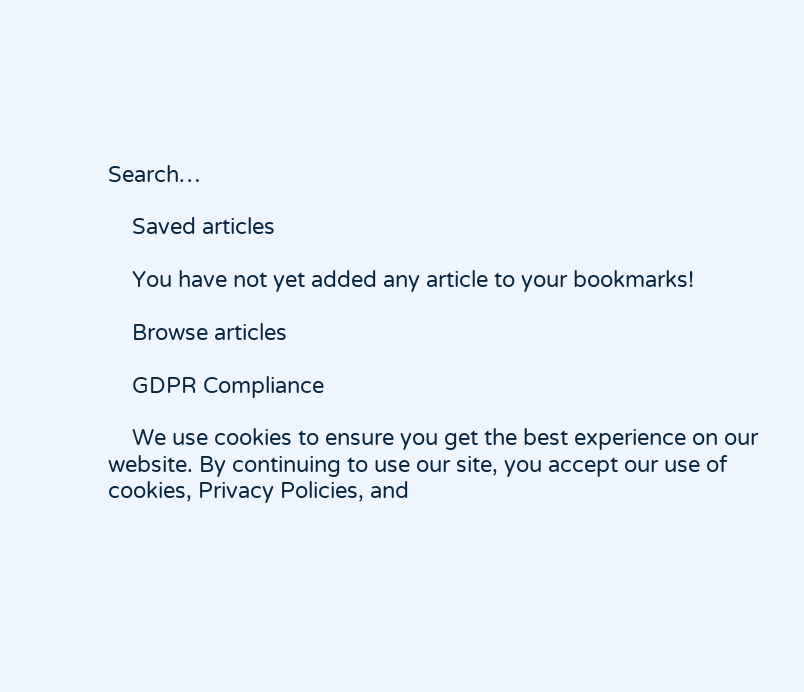Search…

    Saved articles

    You have not yet added any article to your bookmarks!

    Browse articles

    GDPR Compliance

    We use cookies to ensure you get the best experience on our website. By continuing to use our site, you accept our use of cookies, Privacy Policies, and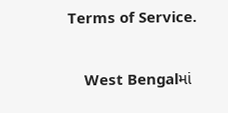Terms of Service.

    West Bengalમાં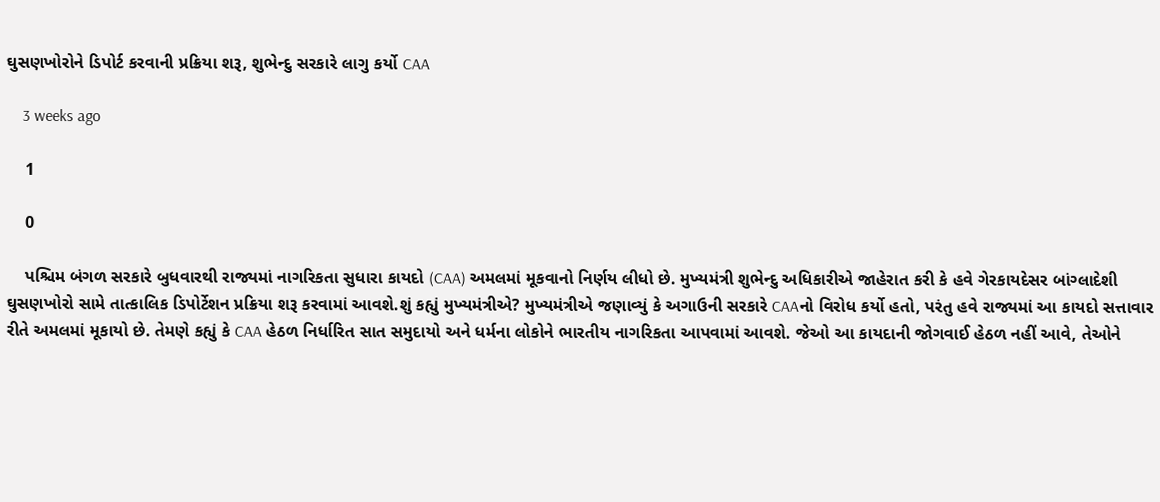ઘુસણખોરોને ડિપોર્ટ કરવાની પ્રક્રિયા શરૂ, શુભેન્દુ સરકારે લાગુ કર્યો CAA

    3 weeks ago

    1

    0

    પશ્ચિમ બંગળ સરકારે બુધવારથી રાજ્યમાં નાગરિકતા સુધારા કાયદો (CAA) અમલમાં મૂકવાનો નિર્ણય લીધો છે. મુખ્યમંત્રી શુભેન્દુ અધિકારીએ જાહેરાત કરી કે હવે ગેરકાયદેસર બાંગ્લાદેશી ઘુસણખોરો સામે તાત્કાલિક ડિપોર્ટેશન પ્રક્રિયા શરૂ કરવામાં આવશે.શું કહ્યું મુખ્યમંત્રીએ? મુખ્યમંત્રીએ જણાવ્યું કે અગાઉની સરકારે CAAનો વિરોધ કર્યો હતો, પરંતુ હવે રાજ્યમાં આ કાયદો સત્તાવાર રીતે અમલમાં મૂકાયો છે. તેમણે કહ્યું કે CAA હેઠળ નિર્ધારિત સાત સમુદાયો અને ધર્મના લોકોને ભારતીય નાગરિકતા આપવામાં આવશે. જેઓ આ કાયદાની જોગવાઈ હેઠળ નહીં આવે, તેઓને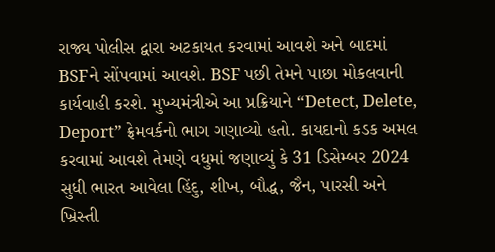રાજ્ય પોલીસ દ્વારા અટકાયત કરવામાં આવશે અને બાદમાં BSFને સોંપવામાં આવશે. BSF પછી તેમને પાછા મોકલવાની કાર્યવાહી કરશે. મુખ્યમંત્રીએ આ પ્રક્રિયાને “Detect, Delete, Deport” ફ્રેમવર્કનો ભાગ ગણાવ્યો હતો. કાયદાનો કડક અમલ કરવામાં આવશે તેમણે વધુમાં જણાવ્યું કે 31 ડિસેમ્બર 2024 સુધી ભારત આવેલા હિંદુ, શીખ, બૌદ્ધ, જૈન, પારસી અને ખ્રિસ્તી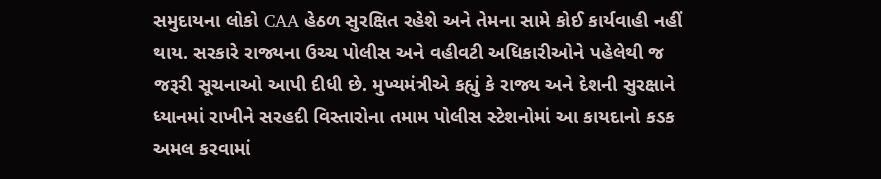સમુદાયના લોકો CAA હેઠળ સુરક્ષિત રહેશે અને તેમના સામે કોઈ કાર્યવાહી નહીં થાય. સરકારે રાજ્યના ઉચ્ચ પોલીસ અને વહીવટી અધિકારીઓને પહેલેથી જ જરૂરી સૂચનાઓ આપી દીધી છે. મુખ્યમંત્રીએ કહ્યું કે રાજ્ય અને દેશની સુરક્ષાને ધ્યાનમાં રાખીને સરહદી વિસ્તારોના તમામ પોલીસ સ્ટેશનોમાં આ કાયદાનો કડક અમલ કરવામાં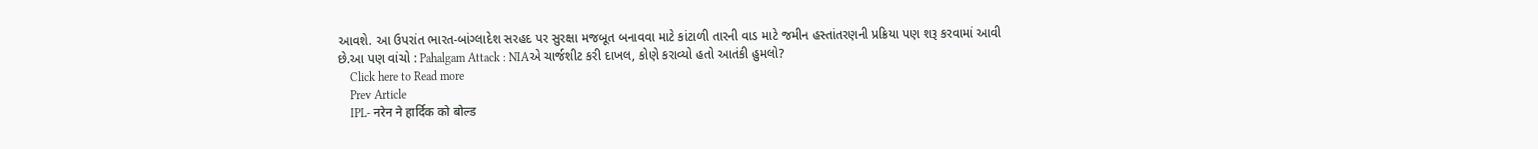આવશે. આ ઉપરાંત ભારત-બાંગ્લાદેશ સરહદ પર સુરક્ષા મજબૂત બનાવવા માટે કાંટાળી તારની વાડ માટે જમીન હસ્તાંતરણની પ્રક્રિયા પણ શરૂ કરવામાં આવી છે.આ પણ વાંચો : Pahalgam Attack : NIAએ ચાર્જશીટ કરી દાખલ, કોણે કરાવ્યો હતો આતંકી હુમલો?
    Click here to Read more
    Prev Article
    IPL- नरेन ने हार्दिक को बोल्ड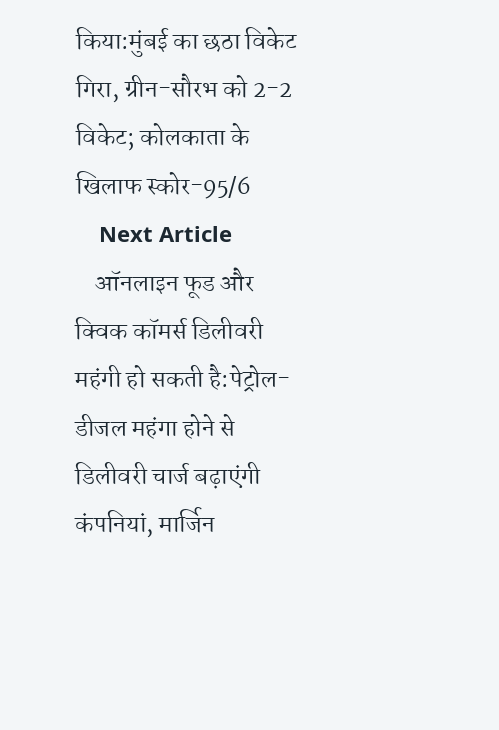किया:मुंबई का छठा विकेट गिरा, ग्रीन-सौरभ को 2-2 विकेट; कोलकाता के खिलाफ स्कोर-95/6
    Next Article
    ऑनलाइन फूड और क्विक कॉमर्स डिलीवरी महंगी हो सकती है:पेट्रोल-डीजल महंगा होने से डिलीवरी चार्ज बढ़ाएंगी कंपनियां, मार्जिन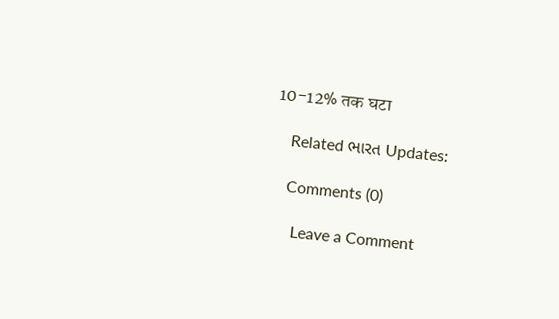10-12% तक घटा

    Related ભારત Updates:

    Comments (0)

      Leave a Comment